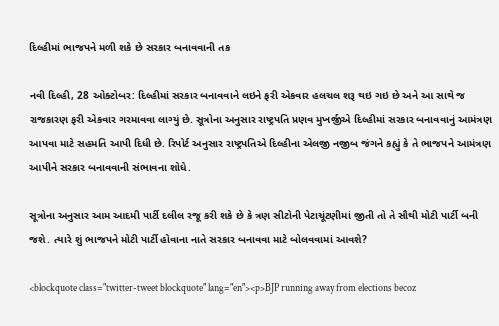દિલ્હીમાં ભાજપને મળી શકે છે સરકાર બનાવવાની તક

નવી દિલ્હી, 28 ઓક્ટોબર: દિલ્હીમાં સરકાર બનાવવાને લઇને ફરી એકવાર હલચલ શરૂ થઇ ગઇ છે અને આ સાથે જ રાજકારણ ફરી એકવાર ગરમાવવા લાગ્યું છે. સૂત્રોના અનુસાર રાષ્ટ્રપતિ પ્રણવ મુખર્જીએ દિલ્હીમાં સરકાર બનાવવાનું આમંત્રણ આપવા માટે સહમતિ આપી દિધી છે. રિપોર્ટ અનુસાર રાષ્ટ્રપતિએ દિલ્હીના એલજી નજીબ જંગને કહ્યું કે તે ભાજપને આમંત્રણ આપીને સરકાર બનાવવાની સંભાવના શોધે.

સૂત્રોના અનુસાર આમ આદમી પાર્ટી દલીલ રજૂ કરી શકે છે કે ત્રણ સીટોની પેટાચૂંટણીમાં જીતી તો તે સૌથી મોટી પાર્ટી બની જશે. ત્યારે શું ભાજપને મોટી પાર્ટી હોવાના નાતે સરકાર બનાવવા માટે બોલવવામાં આવશે?

<blockquote class="twitter-tweet blockquote" lang="en"><p>BJP running away from elections becoz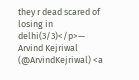they r dead scared of losing in delhi(3/3)</p>— Arvind Kejriwal (@ArvindKejriwal) <a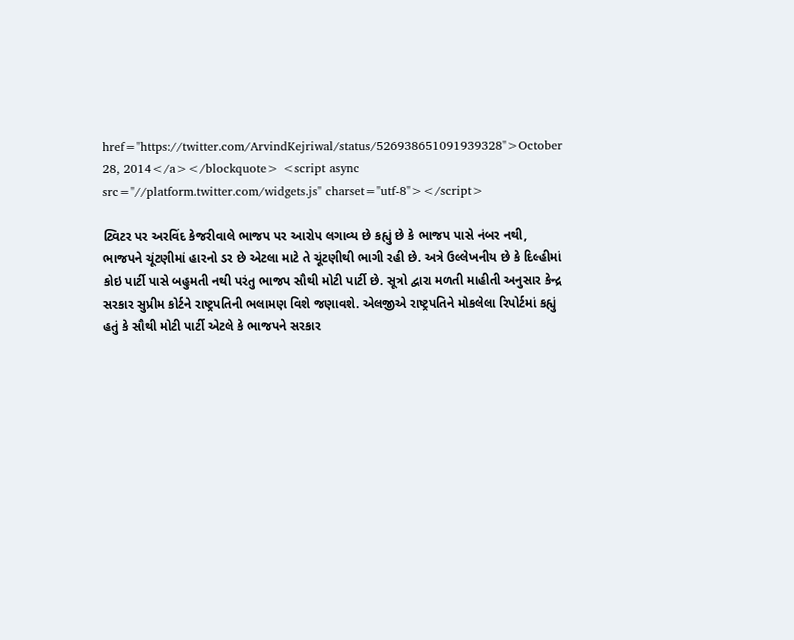href="https://twitter.com/ArvindKejriwal/status/526938651091939328">October 28, 2014</a></blockquote> <script async src="//platform.twitter.com/widgets.js" charset="utf-8"></script>

ટ્વિટર પર અરવિંદ કેજરીવાલે ભાજપ પર આરોપ લગાવ્ય છે કહ્યું છે કે ભાજપ પાસે નંબર નથી, ભાજપને ચૂંટણીમાં હારનો ડર છે એટલા માટે તે ચૂંટણીથી ભાગી રહી છે. અત્રે ઉલ્લેખનીય છે કે દિલ્હીમાં કોઇ પાર્ટી પાસે બહુમતી નથી પરંતુ ભાજપ સૌથી મોટી પાર્ટી છે. સૂત્રો દ્વારા મળતી માહીતી અનુસાર કેન્દ્ર સરકાર સુપ્રીમ કોર્ટને રાષ્ટ્રપતિની ભલામણ વિશે જણાવશે. એલજીએ રાષ્ટ્રપતિને મોકલેલા રિપોર્ટમાં કહ્યું હતું કે સૌથી મોટી પાર્ટી એટલે કે ભાજપને સરકાર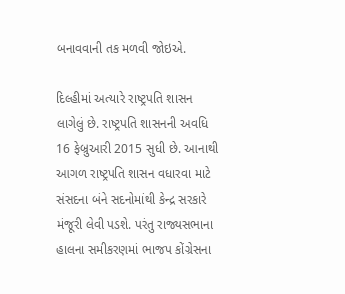બનાવવાની તક મળવી જોઇએ.

દિલ્હીમાં અત્યારે રાષ્ટ્રપતિ શાસન લાગેલું છે. રાષ્ટ્રપતિ શાસનની અવધિ 16 ફેબ્રુઆરી 2015 સુધી છે. આનાથી આગળ રાષ્ટ્રપતિ શાસન વધારવા માટે સંસદના બંને સદનોમાંથી કેન્દ્ર સરકારે મંજૂરી લેવી પડશે. પરંતુ રાજ્યસભાના હાલના સમીકરણમાં ભાજપ કોંગ્રેસના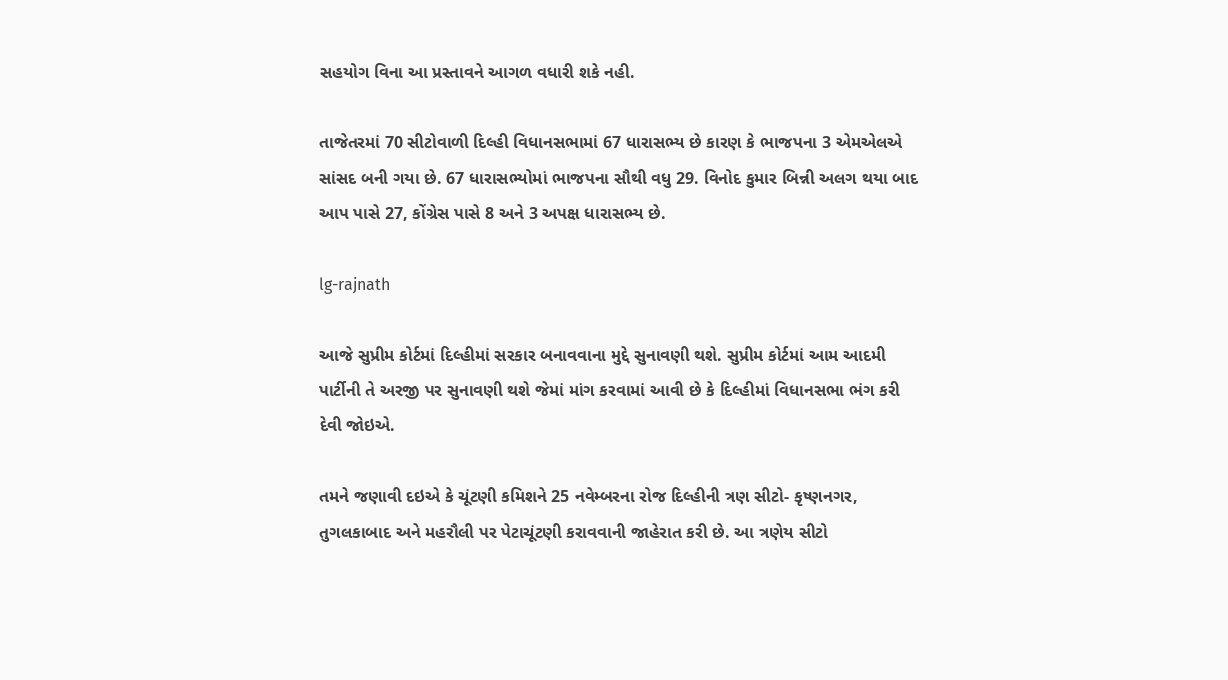સહયોગ વિના આ પ્રસ્તાવને આગળ વધારી શકે નહી.

તાજેતરમાં 70 સીટોવાળી દિલ્હી વિધાનસભામાં 67 ધારાસભ્ય છે કારણ કે ભાજપના 3 એમએલએ સાંસદ બની ગયા છે. 67 ધારાસભ્યોમાં ભાજપના સૌથી વધુ 29. વિનોદ કુમાર બિન્ની અલગ થયા બાદ આપ પાસે 27, કોંગ્રેસ પાસે 8 અને 3 અપક્ષ ધારાસભ્ય છે.

lg-rajnath

આજે સુપ્રીમ કોર્ટમાં દિલ્હીમાં સરકાર બનાવવાના મુદ્દે સુનાવણી થશે. સુપ્રીમ કોર્ટમાં આમ આદમી પાર્ટીની તે અરજી પર સુનાવણી થશે જેમાં માંગ કરવામાં આવી છે કે દિલ્હીમાં વિધાનસભા ભંગ કરી દેવી જોઇએ.

તમને જણાવી દઇએ કે ચૂંટણી કમિશને 25 નવેમ્બરના રોજ દિલ્હીની ત્રણ સીટો- કૃષ્ણનગર, તુગલકાબાદ અને મહરૌલી પર પેટાચૂંટણી કરાવવાની જાહેરાત કરી છે. આ ત્રણેય સીટો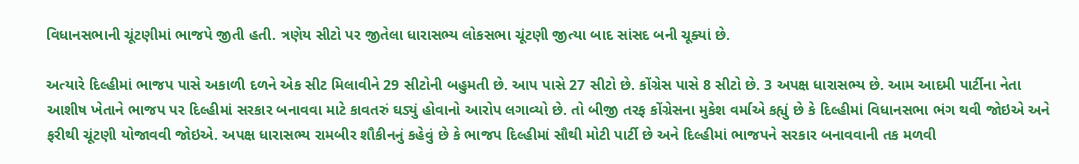વિધાનસભાની ચૂંટણીમાં ભાજપે જીતી હતી. ત્રણેય સીટો પર જીતેલા ધારાસભ્ય લોકસભા ચૂંટણી જીત્યા બાદ સાંસદ બની ચૂક્યાં છે.

અત્યારે દિલ્હીમાં ભાજપ પાસે અકાળી દળને એક સીટ મિલાવીને 29 સીટોની બહુમતી છે. આપ પાસે 27 સીટો છે. કોંગ્રેસ પાસે 8 સીટો છે. 3 અપક્ષ ધારાસભ્ય છે. આમ આદમી પાર્ટીના નેતા આશીષ ખેતાને ભાજપ પર દિલ્હીમાં સરકાર બનાવવા માટે કાવતરું ઘડ્યું હોવાનો આરોપ લગાવ્યો છે. તો બીજી તરફ કોંગ્રેસના મુકેશ વર્માએ કહ્યું છે કે દિલ્હીમાં વિધાનસભા ભંગ થવી જોઇએ અને ફરીથી ચૂંટણી યોજાવવી જોઇએ. અપક્ષ ધારાસભ્ય રામબીર શૌકીનનું કહેવું છે કે ભાજપ દિલ્હીમાં સૌથી મોટી પાર્ટી છે અને દિલ્હીમાં ભાજપને સરકાર બનાવવાની તક મળવી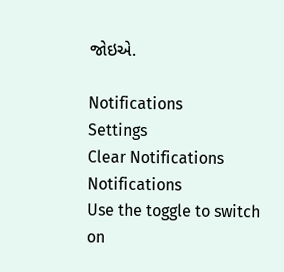જોઇએ.

Notifications
Settings
Clear Notifications
Notifications
Use the toggle to switch on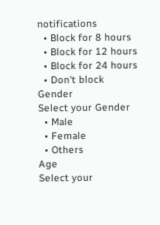notifications
  • Block for 8 hours
  • Block for 12 hours
  • Block for 24 hours
  • Don't block
Gender
Select your Gender
  • Male
  • Female
  • Others
Age
Select your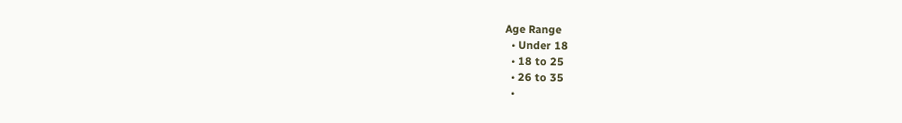Age Range
  • Under 18
  • 18 to 25
  • 26 to 35
  •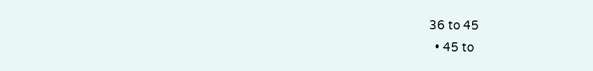36 to 45
  • 45 to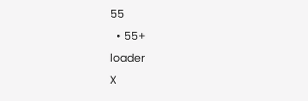55
  • 55+
loader
X